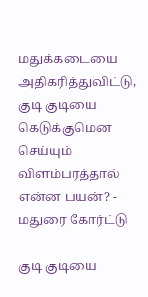மதுக்கடையை அதிகரித்துவிட்டு, குடி குடியை கெடுக்குமென செய்யும் விளம்பரத்தால் என்ன பயன்? - மதுரை கோர்ட்டு

குடி குடியை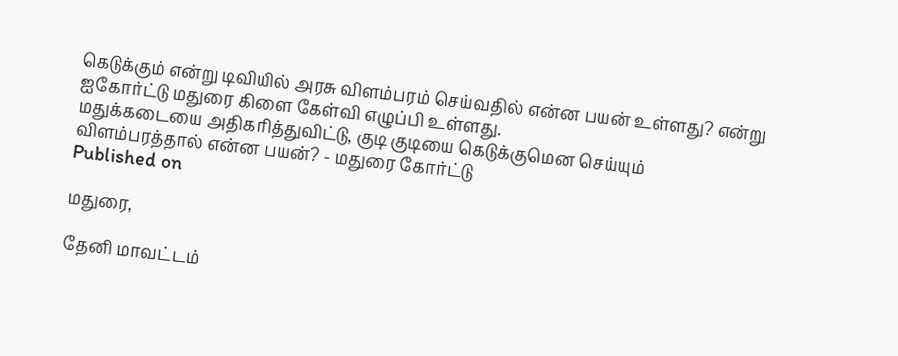கெடுக்கும் என்று டிவியில் அரசு விளம்பரம் செய்வதில் என்ன பயன் உள்ளது? என்று ஐகோர்ட்டு மதுரை கிளை கேள்வி எழுப்பி உள்ளது.
மதுக்கடையை அதிகரித்துவிட்டு, குடி குடியை கெடுக்குமென செய்யும் விளம்பரத்தால் என்ன பயன்? - மதுரை கோர்ட்டு
Published on

மதுரை,

தேனி மாவட்டம்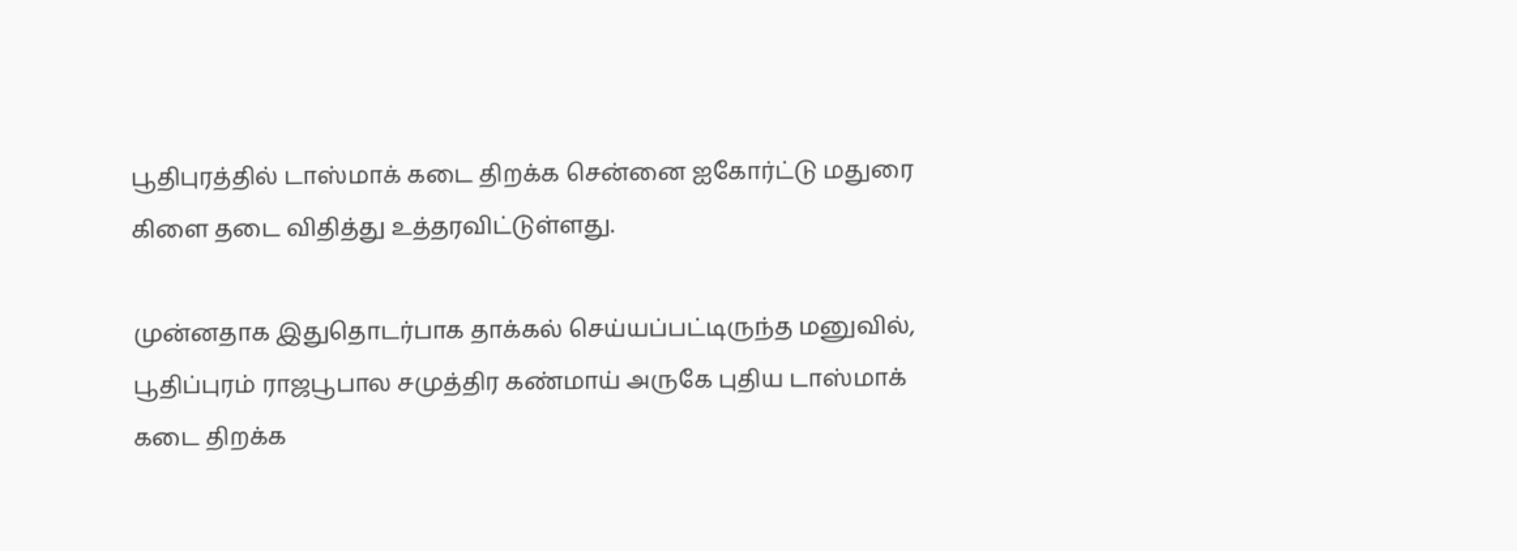பூதிபுரத்தில் டாஸ்மாக் கடை திறக்க சென்னை ஐகோர்ட்டு மதுரை கிளை தடை விதித்து உத்தரவிட்டுள்ளது.

முன்னதாக இதுதொடர்பாக தாக்கல் செய்யப்பட்டிருந்த மனுவில், பூதிப்புரம் ராஜபூபால சமுத்திர கண்மாய் அருகே புதிய டாஸ்மாக் கடை திறக்க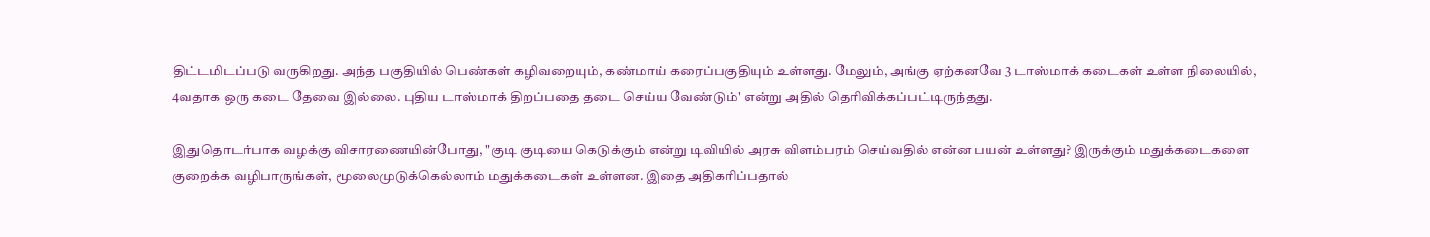திட்டமிடப்படு வருகிறது. அந்த பகுதியில் பெண்கள் கழிவறையும், கண்மாய் கரைப்பகுதியும் உள்ளது. மேலும், அங்கு ஏற்கனவே 3 டாஸ்மாக் கடைகள் உள்ள நிலையில், 4வதாக ஒரு கடை தேவை இல்லை. புதிய டாஸ்மாக் திறப்பதை தடை செய்ய வேண்டும்' என்று அதில் தெரிவிக்கப்பட்டிருந்தது.

இதுதொடர்பாக வழக்கு விசாரணையின்போது, "குடி குடியை கெடுக்கும் என்று டிவியில் அரசு விளம்பரம் செய்வதில் என்ன பயன் உள்ளது? இருக்கும் மதுக்கடைகளை குறைக்க வழிபாருங்கள், மூலைமுடுக்கெல்லாம் மதுக்கடைகள் உள்ளன. இதை அதிகரிப்பதால்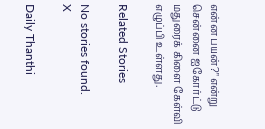என்ன பயன்?" என்று சென்னை ஐகோர்ட்டு மதுரைக் கிளை கேள்வி எழுப்பி உள்ளது.

Related Stories

No stories found.
X

Daily Thanthi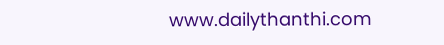www.dailythanthi.com